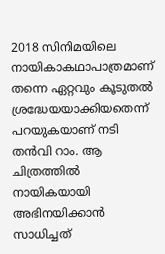2018 സിനിമയിലെ നായികാകഥാപാത്രമാണ് തന്നെ ഏറ്റവും കൂടുതല്‍ ശ്രദ്ധേയയാക്കിയതെന്ന് പറയുകയാണ് നടി തന്‍വി റാം. ആ ചിത്രത്തില്‍ നായികയായി അഭിനയിക്കാന്‍ സാധിച്ചത്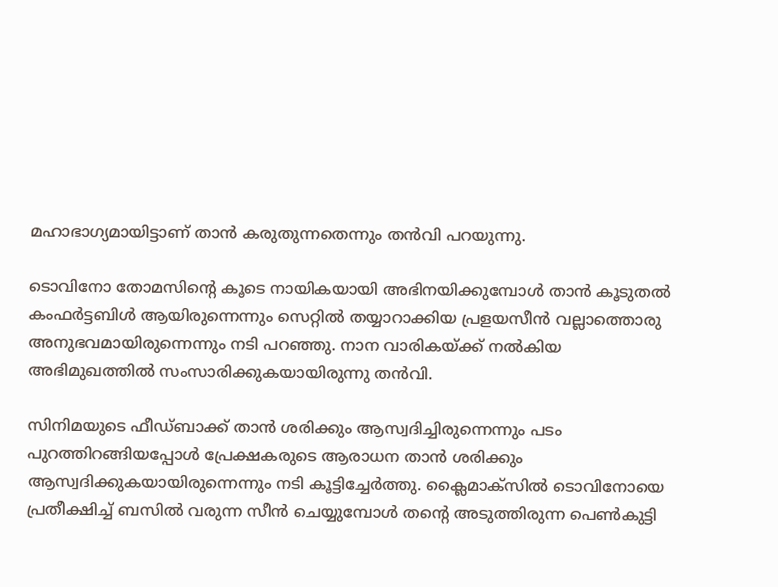മഹാഭാഗ്യമായിട്ടാണ് താന്‍ കരുതുന്നതെന്നും തന്‍വി പറയുന്നു.

ടൊവിനോ തോമസിന്റെ കൂടെ നായികയായി അഭിനയിക്കുമ്പോള്‍ താന്‍ കൂടുതല്‍ കംഫര്‍ട്ടബിള്‍ ആയിരുന്നെന്നും സെറ്റില്‍ തയ്യാറാക്കിയ പ്രളയസീന്‍ വല്ലാത്തൊരു അനുഭവമായിരുന്നെന്നും നടി പറഞ്ഞു. നാന വാരികയ്ക്ക് നല്‍കിയ അഭിമുഖത്തില്‍ സംസാരിക്കുകയായിരുന്നു തന്‍വി.

സിനിമയുടെ ഫീഡ്ബാക്ക് താന്‍ ശരിക്കും ആസ്വദിച്ചിരുന്നെന്നും പടം പുറത്തിറങ്ങിയപ്പോള്‍ പ്രേക്ഷകരുടെ ആരാധന താന്‍ ശരിക്കും ആസ്വദിക്കുകയായിരുന്നെന്നും നടി കൂട്ടിച്ചേര്‍ത്തു. ക്ലൈമാക്‌സില്‍ ടൊവിനോയെ പ്രതീക്ഷിച്ച് ബസില്‍ വരുന്ന സീന്‍ ചെയ്യുമ്പോള്‍ തന്റെ അടുത്തിരുന്ന പെണ്‍കുട്ടി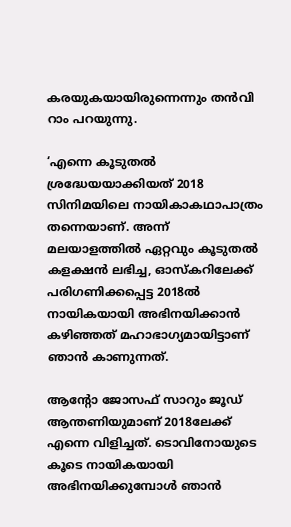കരയുകയായിരുന്നെന്നും തന്‍വി റാം പറയുന്നു.

‘എന്നെ കൂടുതല്‍ ശ്രദ്ധേയയാക്കിയത് 2018 സിനിമയിലെ നായികാകഥാപാത്രം തന്നെയാണ്. അന്ന് മലയാളത്തില്‍ ഏറ്റവും കൂടുതല്‍ കളക്ഷന്‍ ലഭിച്ച, ഓസ്‌കറിലേക്ക് പരിഗണിക്കപ്പെട്ട 2018ല്‍ നായികയായി അഭിനയിക്കാന്‍ കഴിഞ്ഞത് മഹാഭാഗ്യമായിട്ടാണ് ഞാന്‍ കാണുന്നത്.

ആന്റോ ജോസഫ് സാറും ജൂഡ് ആന്തണിയുമാണ് 2018ലേക്ക് എന്നെ വിളിച്ചത്. ടൊവിനോയുടെ കൂടെ നായികയായി അഭിനയിക്കുമ്പോള്‍ ഞാന്‍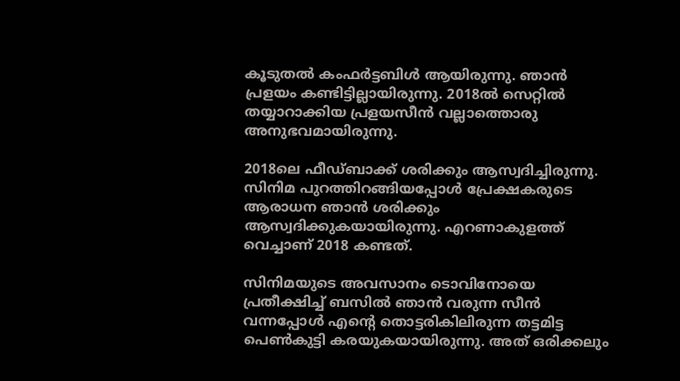കൂടുതല്‍ കംഫര്‍ട്ടബിള്‍ ആയിരുന്നു. ഞാന്‍ പ്രളയം കണ്ടിട്ടില്ലായിരുന്നു. 2018ല്‍ സെറ്റില്‍ തയ്യാറാക്കിയ പ്രളയസീന്‍ വല്ലാത്തൊരു അനുഭവമായിരുന്നു.

2018ലെ ഫീഡ്ബാക്ക് ശരിക്കും ആസ്വദിച്ചിരുന്നു. സിനിമ പുറത്തിറങ്ങിയപ്പോള്‍ പ്രേക്ഷകരുടെ ആരാധന ഞാന്‍ ശരിക്കും ആസ്വദിക്കുകയായിരുന്നു. എറണാകുളത്ത് വെച്ചാണ് 2018 കണ്ടത്.

സിനിമയുടെ അവസാനം ടൊവിനോയെ പ്രതീക്ഷിച്ച് ബസില്‍ ഞാന്‍ വരുന്ന സീന്‍ വന്നപ്പോള്‍ എന്റെ തൊട്ടരികിലിരുന്ന തട്ടമിട്ട പെണ്‍കുട്ടി കരയുകയായിരുന്നു. അത് ഒരിക്കലും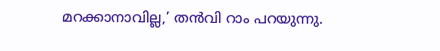മറക്കാനാവില്ല,’ തന്‍വി റാം പറയുന്നു.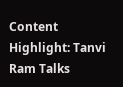Content Highlight: Tanvi Ram Talks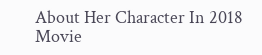About Her Character In 2018 Movie